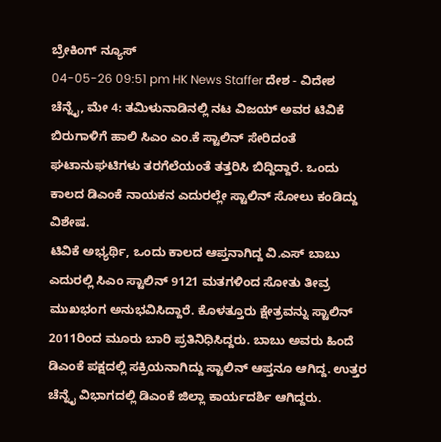ಬ್ರೇಕಿಂಗ್ ನ್ಯೂಸ್
04-05-26 09:51 pm HK News Staffer ದೇಶ - ವಿದೇಶ
ಚೆನ್ನೈ, ಮೇ 4: ತಮಿಳುನಾಡಿನಲ್ಲಿ ನಟ ವಿಜಯ್ ಅವರ ಟಿವಿಕೆ ಬಿರುಗಾಳಿಗೆ ಹಾಲಿ ಸಿಎಂ ಎಂ.ಕೆ ಸ್ಟಾಲಿನ್ ಸೇರಿದಂತೆ ಘಟಾನುಘಟಿಗಳು ತರಗೆಲೆಯಂತೆ ತತ್ತರಿಸಿ ಬಿದ್ದಿದ್ದಾರೆ. ಒಂದು ಕಾಲದ ಡಿಎಂಕೆ ನಾಯಕನ ಎದುರಲ್ಲೇ ಸ್ಟಾಲಿನ್ ಸೋಲು ಕಂಡಿದ್ದು ವಿಶೇಷ.
ಟಿವಿಕೆ ಅಭ್ಯರ್ಥಿ, ಒಂದು ಕಾಲದ ಆಪ್ತನಾಗಿದ್ದ ವಿ.ಎಸ್ ಬಾಬು ಎದುರಲ್ಲಿ ಸಿಎಂ ಸ್ಟಾಲಿನ್ 9121 ಮತಗಳಿಂದ ಸೋತು ತೀವ್ರ ಮುಖಭಂಗ ಅನುಭವಿಸಿದ್ದಾರೆ. ಕೊಳತ್ತೂರು ಕ್ಷೇತ್ರವನ್ನು ಸ್ಟಾಲಿನ್ 2011ರಿಂದ ಮೂರು ಬಾರಿ ಪ್ರತಿನಿಧಿಸಿದ್ದರು. ಬಾಬು ಅವರು ಹಿಂದೆ ಡಿಎಂಕೆ ಪಕ್ಷದಲ್ಲಿ ಸಕ್ರಿಯನಾಗಿದ್ದು ಸ್ಟಾಲಿನ್ ಆಪ್ತನೂ ಆಗಿದ್ದ. ಉತ್ತರ ಚೆನ್ನೈ ವಿಭಾಗದಲ್ಲಿ ಡಿಎಂಕೆ ಜಿಲ್ಲಾ ಕಾರ್ಯದರ್ಶಿ ಆಗಿದ್ದರು.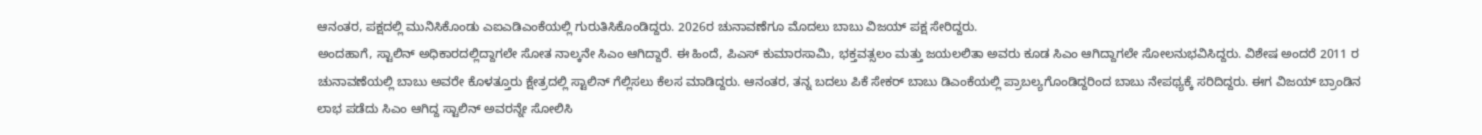ಆನಂತರ, ಪಕ್ಷದಲ್ಲಿ ಮುನಿಸಿಕೊಂಡು ಎಐಎಡಿಎಂಕೆಯಲ್ಲಿ ಗುರುತಿಸಿಕೊಂಡಿದ್ದರು. 2026ರ ಚುನಾವಣೆಗೂ ಮೊದಲು ಬಾಬು ವಿಜಯ್ ಪಕ್ಷ ಸೇರಿದ್ದರು.
ಅಂದಹಾಗೆ, ಸ್ಟಾಲಿನ್ ಅಧಿಕಾರದಲ್ಲಿದ್ದಾಗಲೇ ಸೋತ ನಾಲ್ಕನೇ ಸಿಎಂ ಆಗಿದ್ದಾರೆ. ಈ ಹಿಂದೆ, ಪಿಎಸ್ ಕುಮಾರಸಾಮಿ, ಭಕ್ತವತ್ಸಲಂ ಮತ್ತು ಜಯಲಲಿತಾ ಅವರು ಕೂಡ ಸಿಎಂ ಆಗಿದ್ದಾಗಲೇ ಸೋಲನುಭವಿಸಿದ್ದರು. ವಿಶೇಷ ಅಂದರೆ 2011 ರ ಚುನಾವಣೆಯಲ್ಲಿ ಬಾಬು ಅವರೇ ಕೊಳತ್ತೂರು ಕ್ಷೇತ್ರದಲ್ಲಿ ಸ್ಟಾಲಿನ್ ಗೆಲ್ಲಿಸಲು ಕೆಲಸ ಮಾಡಿದ್ದರು. ಆನಂತರ, ತನ್ನ ಬದಲು ಪಿಕೆ ಸೇಕರ್ ಬಾಬು ಡಿಎಂಕೆಯಲ್ಲಿ ಪ್ರಾಬಲ್ಯಗೊಂಡಿದ್ದರಿಂದ ಬಾಬು ನೇಪಥ್ಯಕ್ಕೆ ಸರಿದಿದ್ದರು. ಈಗ ವಿಜಯ್ ಬ್ರಾಂಡಿನ ಲಾಭ ಪಡೆದು ಸಿಎಂ ಆಗಿದ್ದ ಸ್ಟಾಲಿನ್ ಅವರನ್ನೇ ಸೋಲಿಸಿ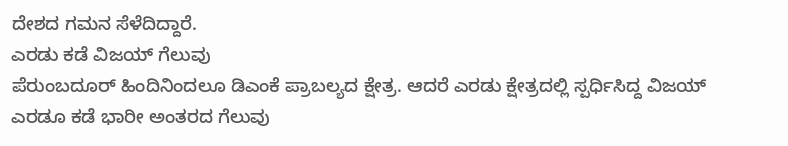ದೇಶದ ಗಮನ ಸೆಳೆದಿದ್ದಾರೆ.
ಎರಡು ಕಡೆ ವಿಜಯ್ ಗೆಲುವು
ಪೆರುಂಬದೂರ್ ಹಿಂದಿನಿಂದಲೂ ಡಿಎಂಕೆ ಪ್ರಾಬಲ್ಯದ ಕ್ಷೇತ್ರ. ಆದರೆ ಎರಡು ಕ್ಷೇತ್ರದಲ್ಲಿ ಸ್ಪರ್ಧಿಸಿದ್ದ ವಿಜಯ್ ಎರಡೂ ಕಡೆ ಭಾರೀ ಅಂತರದ ಗೆಲುವು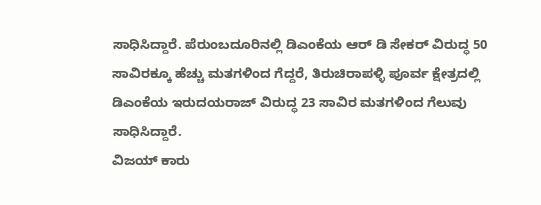ಸಾಧಿಸಿದ್ದಾರೆ. ಪೆರುಂಬದೂರಿನಲ್ಲಿ ಡಿಎಂಕೆಯ ಆರ್ ಡಿ ಸೇಕರ್ ವಿರುದ್ಧ 50 ಸಾವಿರಕ್ಕೂ ಹೆಚ್ಚು ಮತಗಳಿಂದ ಗೆದ್ದರೆ, ತಿರುಚಿರಾಪಳ್ಳಿ ಪೂರ್ವ ಕ್ಷೇತ್ರದಲ್ಲಿ ಡಿಎಂಕೆಯ ಇರುದಯರಾಜ್ ವಿರುದ್ಧ 23 ಸಾವಿರ ಮತಗಳಿಂದ ಗೆಲುವು ಸಾಧಿಸಿದ್ದಾರೆ.
ವಿಜಯ್ ಕಾರು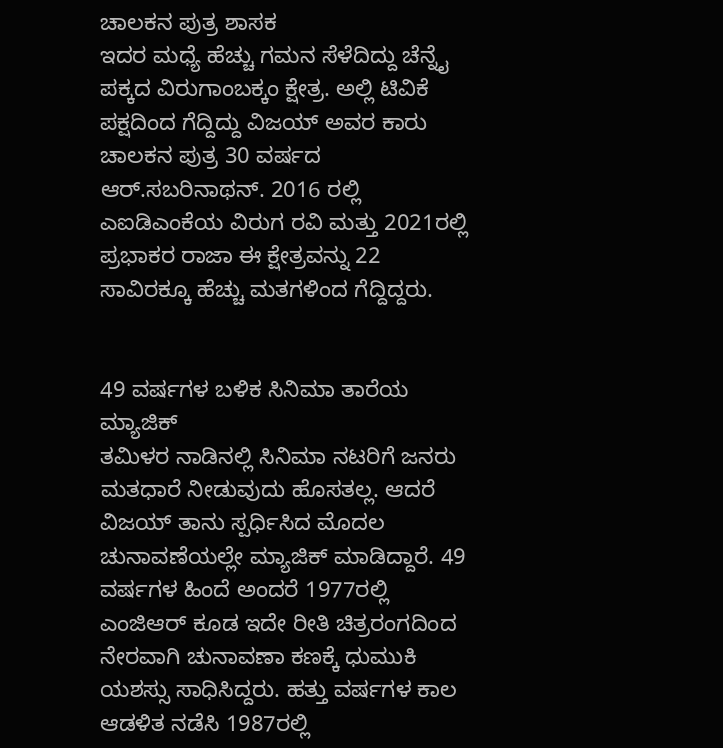ಚಾಲಕನ ಪುತ್ರ ಶಾಸಕ
ಇದರ ಮಧ್ಯೆ ಹೆಚ್ಚು ಗಮನ ಸೆಳೆದಿದ್ದು ಚೆನ್ನೈ ಪಕ್ಕದ ವಿರುಗಾಂಬಕ್ಕಂ ಕ್ಷೇತ್ರ. ಅಲ್ಲಿ ಟಿವಿಕೆ ಪಕ್ಷದಿಂದ ಗೆದ್ದಿದ್ದು ವಿಜಯ್ ಅವರ ಕಾರು ಚಾಲಕನ ಪುತ್ರ 30 ವರ್ಷದ ಆರ್.ಸಬರಿನಾಥನ್. 2016 ರಲ್ಲಿ ಎಐಡಿಎಂಕೆಯ ವಿರುಗ ರವಿ ಮತ್ತು 2021ರಲ್ಲಿ ಪ್ರಭಾಕರ ರಾಜಾ ಈ ಕ್ಷೇತ್ರವನ್ನು 22 ಸಾವಿರಕ್ಕೂ ಹೆಚ್ಚು ಮತಗಳಿಂದ ಗೆದ್ದಿದ್ದರು.


49 ವರ್ಷಗಳ ಬಳಿಕ ಸಿನಿಮಾ ತಾರೆಯ ಮ್ಯಾಜಿಕ್
ತಮಿಳರ ನಾಡಿನಲ್ಲಿ ಸಿನಿಮಾ ನಟರಿಗೆ ಜನರು ಮತಧಾರೆ ನೀಡುವುದು ಹೊಸತಲ್ಲ. ಆದರೆ ವಿಜಯ್ ತಾನು ಸ್ಪರ್ಧಿಸಿದ ಮೊದಲ ಚುನಾವಣೆಯಲ್ಲೇ ಮ್ಯಾಜಿಕ್ ಮಾಡಿದ್ದಾರೆ. 49 ವರ್ಷಗಳ ಹಿಂದೆ ಅಂದರೆ 1977ರಲ್ಲಿ ಎಂಜಿಆರ್ ಕೂಡ ಇದೇ ರೀತಿ ಚಿತ್ರರಂಗದಿಂದ ನೇರವಾಗಿ ಚುನಾವಣಾ ಕಣಕ್ಕೆ ಧುಮುಕಿ ಯಶಸ್ಸು ಸಾಧಿಸಿದ್ದರು. ಹತ್ತು ವರ್ಷಗಳ ಕಾಲ ಆಡಳಿತ ನಡೆಸಿ 1987ರಲ್ಲಿ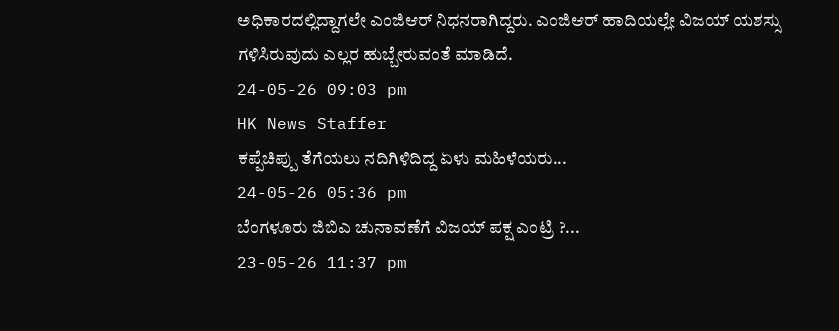ಅಧಿಕಾರದಲ್ಲಿದ್ದಾಗಲೇ ಎಂಜಿಆರ್ ನಿಧನರಾಗಿದ್ದರು. ಎಂಜಿಆರ್ ಹಾದಿಯಲ್ಲೇ ವಿಜಯ್ ಯಶಸ್ಸು ಗಳಿಸಿರುವುದು ಎಲ್ಲರ ಹುಬ್ಬೇರುವಂತೆ ಮಾಡಿದೆ.
24-05-26 09:03 pm
HK News Staffer
ಕಪ್ಪೆಚಿಪ್ಪು ತೆಗೆಯಲು ನದಿಗಿಳಿದಿದ್ದ ಏಳು ಮಹಿಳೆಯರು...
24-05-26 05:36 pm
ಬೆಂಗಳೂರು ಜಿಬಿಎ ಚುನಾವಣೆಗೆ ವಿಜಯ್ ಪಕ್ಷ ಎಂಟ್ರಿ ?...
23-05-26 11:37 pm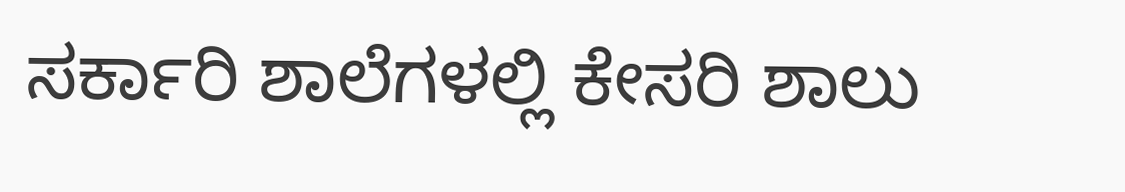ಸರ್ಕಾರಿ ಶಾಲೆಗಳಲ್ಲಿ ಕೇಸರಿ ಶಾಲು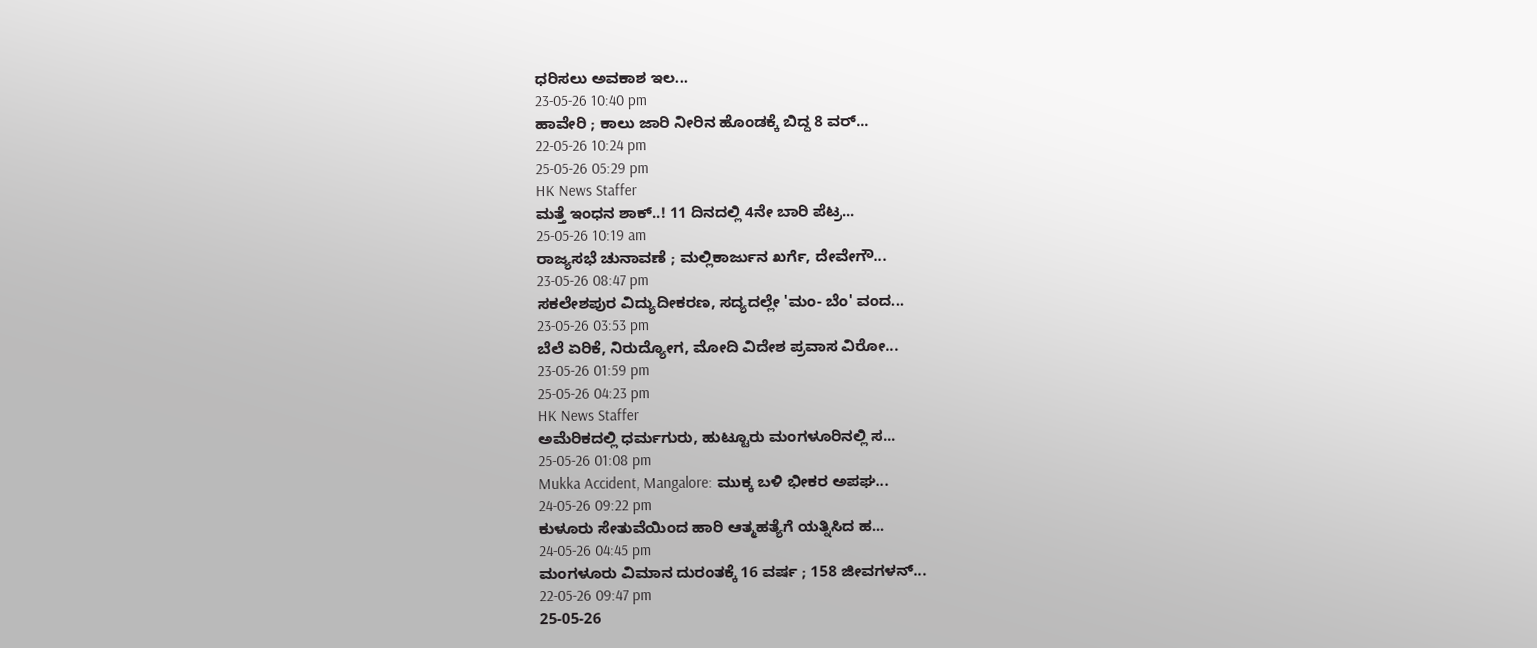ಧರಿಸಲು ಅವಕಾಶ ಇಲ...
23-05-26 10:40 pm
ಹಾವೇರಿ ; ಕಾಲು ಜಾರಿ ನೀರಿನ ಹೊಂಡಕ್ಕೆ ಬಿದ್ದ 8 ವರ್...
22-05-26 10:24 pm
25-05-26 05:29 pm
HK News Staffer
ಮತ್ತೆ ಇಂಧನ ಶಾಕ್..! 11 ದಿನದಲ್ಲಿ 4ನೇ ಬಾರಿ ಪೆಟ್ರ...
25-05-26 10:19 am
ರಾಜ್ಯಸಭೆ ಚುನಾವಣೆ ; ಮಲ್ಲಿಕಾರ್ಜುನ ಖರ್ಗೆ, ದೇವೇಗೌ...
23-05-26 08:47 pm
ಸಕಲೇಶಪುರ ವಿದ್ಯುದೀಕರಣ, ಸದ್ಯದಲ್ಲೇ 'ಮಂ- ಬೆಂ' ವಂದ...
23-05-26 03:53 pm
ಬೆಲೆ ಏರಿಕೆ, ನಿರುದ್ಯೋಗ, ಮೋದಿ ವಿದೇಶ ಪ್ರವಾಸ ವಿರೋ...
23-05-26 01:59 pm
25-05-26 04:23 pm
HK News Staffer
ಅಮೆರಿಕದಲ್ಲಿ ಧರ್ಮಗುರು, ಹುಟ್ಟೂರು ಮಂಗಳೂರಿನಲ್ಲಿ ಸ...
25-05-26 01:08 pm
Mukka Accident, Mangalore: ಮುಕ್ಕ ಬಳಿ ಭೀಕರ ಅಪಘ...
24-05-26 09:22 pm
ಕುಳೂರು ಸೇತುವೆಯಿಂದ ಹಾರಿ ಆತ್ಮಹತ್ಯೆಗೆ ಯತ್ನಿಸಿದ ಹ...
24-05-26 04:45 pm
ಮಂಗಳೂರು ವಿಮಾನ ದುರಂತಕ್ಕೆ 16 ವರ್ಷ ; 158 ಜೀವಗಳನ್...
22-05-26 09:47 pm
25-05-26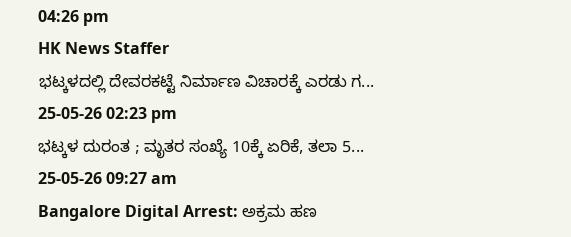04:26 pm
HK News Staffer
ಭಟ್ಕಳದಲ್ಲಿ ದೇವರಕಟ್ಟೆ ನಿರ್ಮಾಣ ವಿಚಾರಕ್ಕೆ ಎರಡು ಗ...
25-05-26 02:23 pm
ಭಟ್ಕಳ ದುರಂತ ; ಮೃತರ ಸಂಖ್ಯೆ 10ಕ್ಕೆ ಏರಿಕೆ, ತಲಾ 5...
25-05-26 09:27 am
Bangalore Digital Arrest: ಅಕ್ರಮ ಹಣ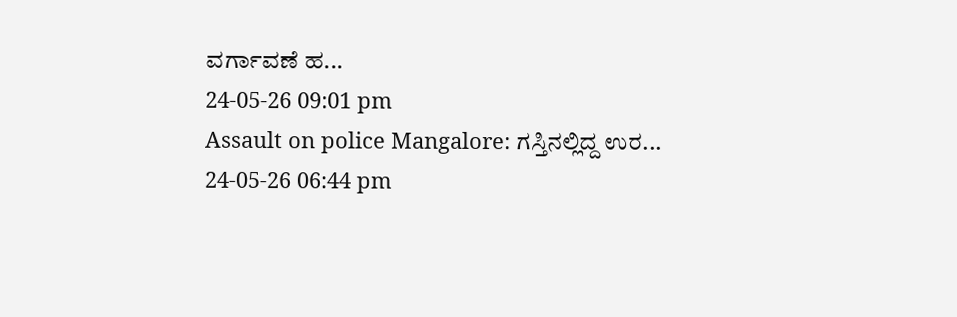ವರ್ಗಾವಣೆ ಹ...
24-05-26 09:01 pm
Assault on police Mangalore: ಗಸ್ತಿನಲ್ಲಿದ್ದ ಉರ...
24-05-26 06:44 pm